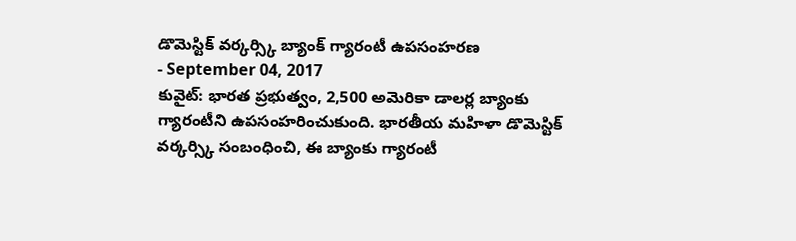డొమెస్టిక్ వర్కర్స్కి బ్యాంక్ గ్యారంటీ ఉపసంహరణ
- September 04, 2017
కువైట్: భారత ప్రభుత్వం, 2,500 అమెరికా డాలర్ల బ్యాంకు గ్యారంటీని ఉపసంహరించుకుంది. భారతీయ మహిళా డొమెస్టిక్ వర్కర్స్కి సంబంధించి, ఈ బ్యాంకు గ్యారంటీ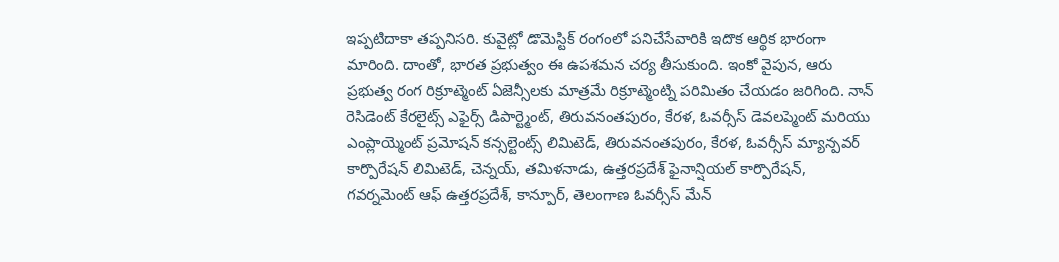ఇప్పటిదాకా తప్పనిసరి. కువైట్లో డొమెస్టిక్ రంగంలో పనిచేసేవారికి ఇదొక ఆర్థిక భారంగా మారింది. దాంతో, భారత ప్రభుత్వం ఈ ఉపశమన చర్య తీసుకుంది. ఇంకో వైపున, ఆరు ప్రభుత్వ రంగ రిక్రూట్మెంట్ ఏజెన్సీలకు మాత్రమే రిక్రూట్మెంట్ని పరిమితం చేయడం జరిగింది. నాన్ రెసిడెంట్ కేరలైట్స్ ఎఫైర్స్ డిపార్ట్మెంట్, తిరువనంతపురం, కేరళ, ఓవర్సీస్ డెవలప్మెంట్ మరియు ఎంప్లాయ్మెంట్ ప్రమోషన్ కన్సల్టెంట్స్ లిమిటెడ్, తిరువనంతపురం, కేరళ, ఓవర్సీస్ మ్యాన్పవర్ కార్పొరేషన్ లిమిటెడ్, చెన్నయ్, తమిళనాడు, ఉత్తరప్రదేశ్ ఫైనాన్షియల్ కార్పొరేషన్, గవర్నమెంట్ ఆఫ్ ఉత్తరప్రదేశ్, కాన్పూర్, తెలంగాణ ఓవర్సీస్ మేన్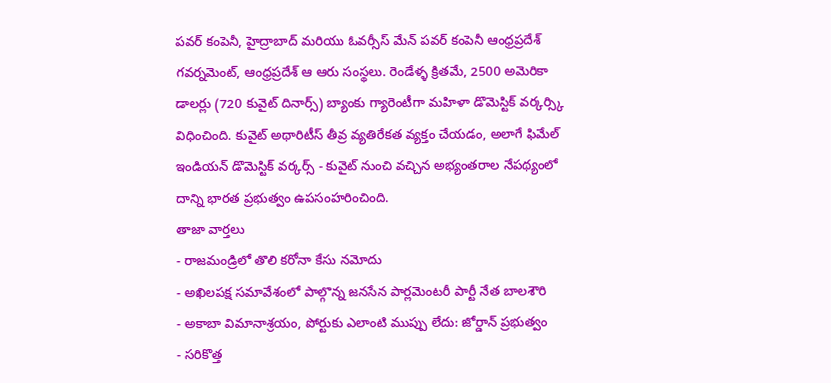పవర్ కంపెనీ, హైద్రాబాద్ మరియు ఓవర్సీస్ మేన్ పవర్ కంపెనీ ఆంధ్రప్రదేశ్ గవర్నమెంట్, ఆంధ్రప్రదేశ్ ఆ ఆరు సంస్థలు. రెండేళ్ళ క్రితమే, 2500 అమెరికా డాలర్లు (720 కువైట్ దినార్స్) బ్యాంకు గ్యారెంటీగా మహిళా డొమెస్టిక్ వర్కర్స్కి విధించింది. కువైట్ అథారిటీస్ తీవ్ర వ్యతిరేకత వ్యక్తం చేయడం, అలాగే ఫిమేల్ ఇండియన్ డొమెస్టిక్ వర్కర్స్ - కువైట్ నుంచి వచ్చిన అభ్యంతరాల నేపథ్యంలో దాన్ని భారత ప్రభుత్వం ఉపసంహరించింది.
తాజా వార్తలు
- రాజమండ్రిలో తొలి కరోనా కేసు నమోదు
- అఖిలపక్ష సమావేశంలో పాల్గొన్న జనసేన పార్లమెంటరీ పార్టీ నేత బాలశౌరి
- అకాబా విమానాశ్రయం, పోర్టుకు ఎలాంటి ముప్పు లేదు: జోర్డాన్ ప్రభుత్వం
- సరికొత్త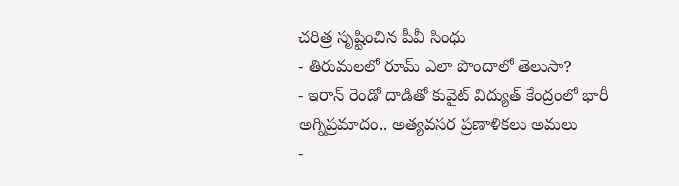చరిత్ర సృష్టించిన పీవీ సింధు
- తిరుమలలో రూమ్ ఎలా పొందాలో తెలుసా?
- ఇరాన్ రెండో దాడితో కువైట్ విద్యుత్ కేంద్రంలో భారీ అగ్నిప్రమాదం.. అత్యవసర ప్రణాళికలు అమలు
-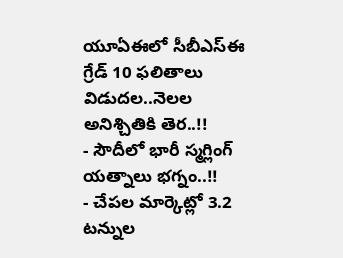యూఏఈలో సీబీఎస్ఈ గ్రేడ్ 10 ఫలితాలు విడుదల..నెలల అనిశ్చితికి తెర..!!
- సౌదీలో భారీ స్మగ్లింగ్ యత్నాలు భగ్నం..!!
- చేపల మార్కెట్లో 3.2 టన్నుల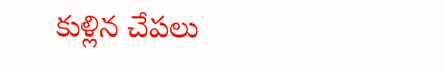కుళ్లిన చేపలు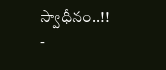స్వాధీనం..!!
-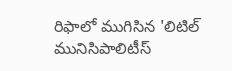రిఫాలో ముగిసిన 'లిటిల్ మునిసిపాలిటీస్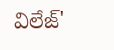విలేజ్'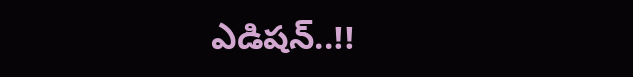ఎడిషన్..!!